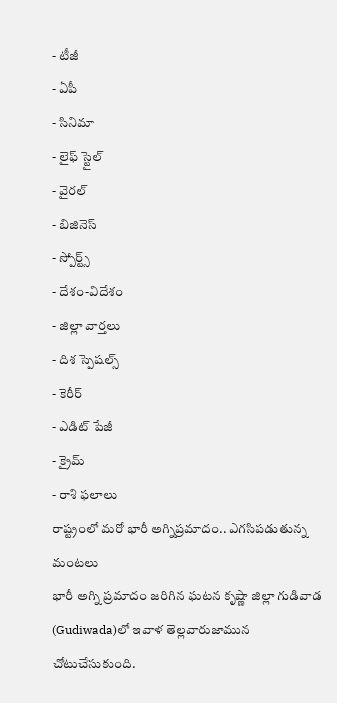- టీజీ
- ఏపీ
- సినిమా
- లైఫ్ స్టైల్
- వైరల్
- బిజినెస్
- స్పోర్ట్స్
- దేశం-విదేశం
- జిల్లా వార్తలు
- దిశ స్పెషల్స్
- కెరీర్
- ఎడిట్ పేజీ
- క్రైమ్
- రాశి ఫలాలు
రాష్ట్రంలో మరో భారీ అగ్నిప్రమాదం.. ఎగసిపడుతున్న మంటలు
భారీ అగ్ని ప్రమాదం జరిగిన ఘటన కృష్ణా జిల్లా గుడివాడ (Gudiwada)లో ఇవాళ తెల్లవారుజామున చోటుచేసుకుంది.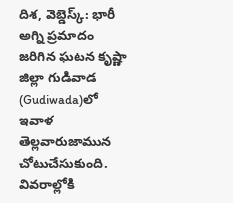దిశ, వెబ్డెస్క్: భారీ అగ్ని ప్రమాదం జరిగిన ఘటన కృష్ణా జిల్లా గుడివాడ (Gudiwada)లో ఇవాళ తెల్లవారుజామున చోటుచేసుకుంది. వివరాల్లోకి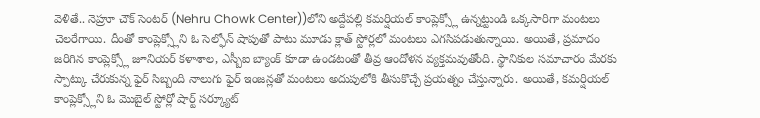వెళితే.. నెహ్రూ చౌక్ సెంటర్ (Nehru Chowk Center))లోని అద్దేపల్లి కమర్షియల్ కాంప్లెక్స్లో ఉన్నట్టుండి ఒక్కసారిగా మంటలు చెలరేగాయి. దీంతో కాంప్లెక్స్లోని ఓ సెల్ఫోన్ షాపుతో పాటు మూడు క్లాత్ స్టోర్లలో మంటలు ఎగసిపడుతున్నాయి. అయితే, ప్రమాదం జరిగిన కాంప్లెక్స్లో జూనియర్ కళాశాల, ఎస్బీఐ బ్యాంక్ కూడా ఉండటంతో తీవ్ర ఆందోళన వ్యక్తమవుతోంది. స్థానికుల సమాచారం మేరకు స్పాట్కు చేరుకున్న ఫైర్ సిబ్బంది నాలుగు ఫైర్ ఇంజన్లతో మంటలు అదుపులోకి తీసుకొచ్చే ప్రయత్నం చేస్తున్నారు. అయితే, కమర్షియల్ కాంప్లెక్స్లోని ఓ మొబైల్ స్టోర్లో షార్ట్ సర్క్యూట్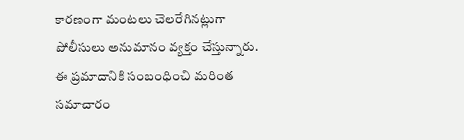కారణంగా మంటలు చెలరేగినట్లుగా పోలీసులు అనుమానం వ్యక్తం చేస్తున్నారు. ఈ ప్రమాదానికి సంబంధించి మరింత సమాచారం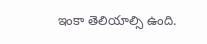ఇంకా తెలియాల్సి ఉంది.